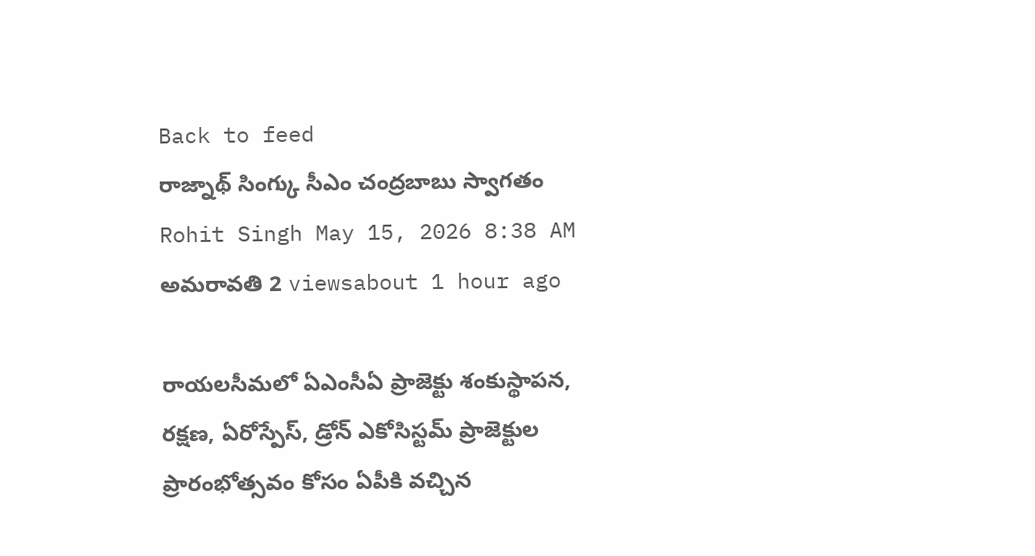Back to feed
రాజ్నాథ్ సింగ్కు సీఎం చంద్రబాబు స్వాగతం
Rohit Singh May 15, 2026 8:38 AM అమరావతి 2 viewsabout 1 hour ago

రాయలసీమలో ఏఎంసీఏ ప్రాజెక్టు శంకుస్థాపన, రక్షణ, ఏరోస్పేస్, డ్రోన్ ఎకోసిస్టమ్ ప్రాజెక్టుల ప్రారంభోత్సవం కోసం ఏపీకి వచ్చిన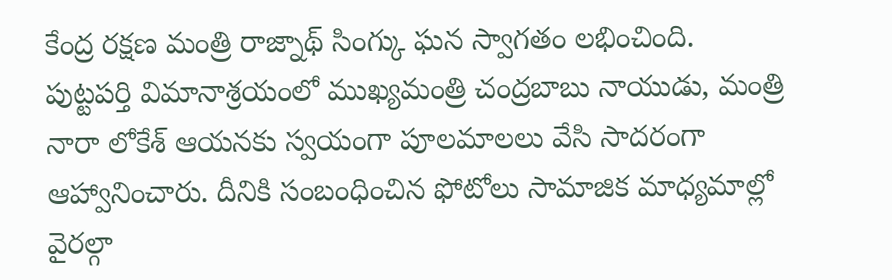కేంద్ర రక్షణ మంత్రి రాజ్నాథ్ సింగ్కు ఘన స్వాగతం లభించింది.
పుట్టపర్తి విమానాశ్రయంలో ముఖ్యమంత్రి చంద్రబాబు నాయుడు, మంత్రి నారా లోకేశ్ ఆయనకు స్వయంగా పూలమాలలు వేసి సాదరంగా ఆహ్వానించారు. దీనికి సంబంధించిన ఫోటోలు సామాజిక మాధ్యమాల్లో వైరల్గా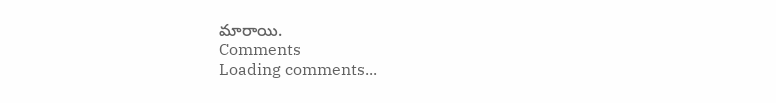మారాయి.
Comments
Loading comments...